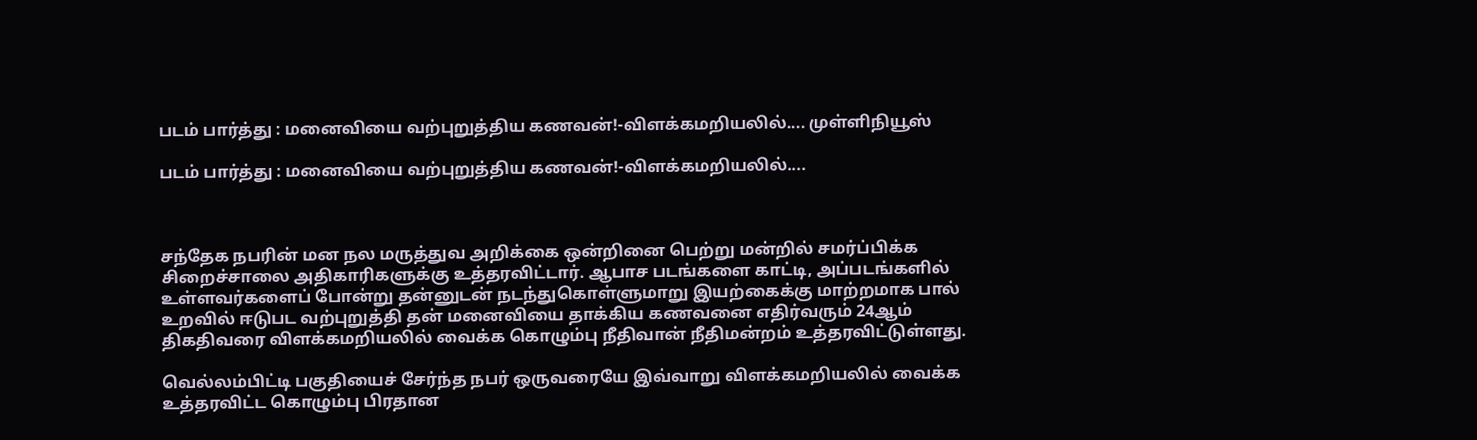படம் பார்த்து : மனைவியை வற்புறுத்திய கணவன்!-விளக்கமறியலில்.... முள்ளிநியூஸ்

படம் பார்த்து : மனைவியை வற்புறுத்திய கணவன்!-விளக்கமறியலில்....



சந்தேக நபரின் மன நல மருத்துவ அறிக்கை ஒன்றினை பெற்று மன்றில் சமர்ப்பிக்க சிறைச்சாலை அதிகாரிகளுக்கு உத்தரவிட்டார். ஆபாச படங்களை காட்டி, அப்படங்களில் உள்ளவர்களைப் போன்று தன்னுடன் நடந்துகொள்ளுமாறு இயற்கைக்கு மாற்றமாக பால் உறவில் ஈடுபட வற்புறுத்தி தன் மனைவியை தாக்கிய கணவனை எதிர்வரும் 24ஆம் திகதிவரை விளக்கமறியலில் வைக்க கொழும்பு நீதிவான் நீதிமன்றம் உத்தரவிட்டுள்ளது.

வெல்லம்பிட்டி பகுதியைச் சேர்ந்த நபர் ஒருவரையே இவ்வாறு விளக்கமறியலில் வைக்க உத்தரவிட்ட கொழும்பு பிரதான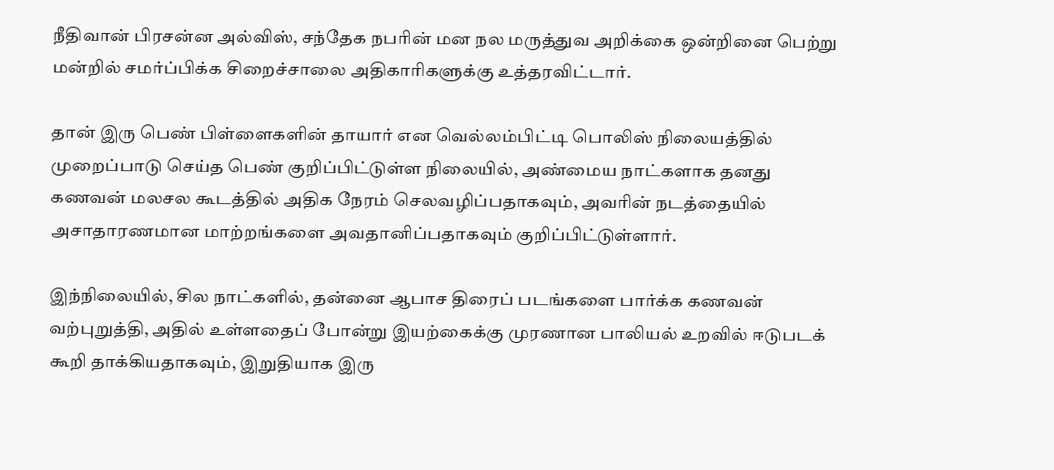நீதிவான் பிரசன்ன அல்விஸ், சந்தேக நபரின் மன நல மருத்துவ அறிக்கை ஒன்றினை பெற்று மன்றில் சமர்ப்பிக்க சிறைச்சாலை அதிகாரிகளுக்கு உத்தரவிட்டார்.

தான் இரு பெண் பிள்ளைகளின் தாயார் என வெல்லம்பிட்டி பொலிஸ் நிலையத்தில் முறைப்பாடு செய்த பெண் குறிப்பிட்டுள்ள நிலையில், அண்மைய நாட்களாக தனது கணவன் மலசல கூடத்தில் அதிக நேரம் செலவழிப்பதாகவும், அவரின் நடத்தையில் அசாதாரணமான மாற்றங்களை அவதானிப்பதாகவும் குறிப்பிட்டுள்ளார்.

இந்நிலையில், சில நாட்களில், தன்னை ஆபாச திரைப் படங்களை பார்க்க கணவன் வற்புறுத்தி, அதில் உள்ளதைப் போன்று இயற்கைக்கு முரணான பாலியல் உறவில் ஈடுபடக் கூறி தாக்கியதாகவும், இறுதியாக இரு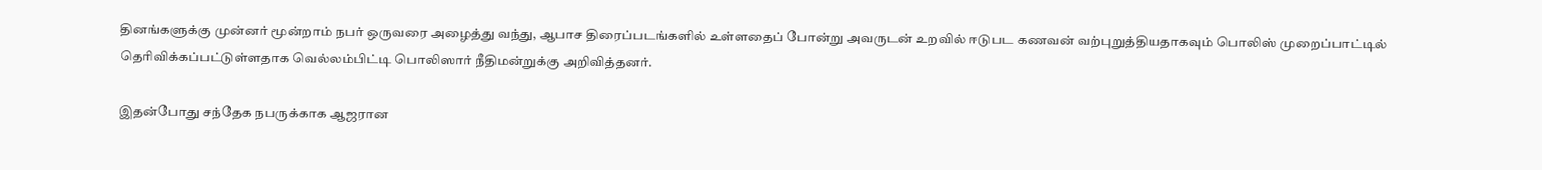தினங்களுக்கு முன்னர் மூன்றாம் நபர் ஒருவரை அழைத்து வந்து, ஆபாச திரைப்படங்களில் உள்ளதைப் போன்று அவருடன் உறவில் ஈடுபட கணவன் வற்புறுத்தியதாகவும் பொலிஸ் முறைப்பாட்டில் தெரிவிக்கப்பட்டுள்ளதாக வெல்லம்பிட்டி பொலிஸார் நீதிமன்றுக்கு அறிவித்தனர்.

இதன்போது சந்தேக நபருக்காக ஆஜரான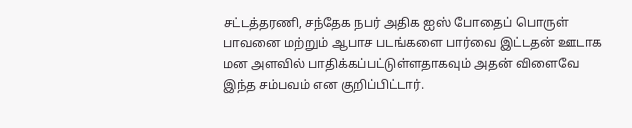சட்டத்தரணி, சந்தேக நபர் அதிக ஐஸ் போதைப் பொருள் பாவனை மற்றும் ஆபாச படங்களை பார்வை இட்டதன் ஊடாக மன அளவில் பாதிக்கப்பட்டுள்ளதாகவும் அதன் விளைவே இந்த சம்பவம் என குறிப்பிட்டார்.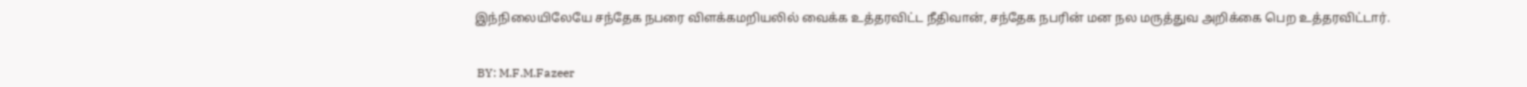இந்நிலையிலேயே சந்தேக நபரை விளக்கமறியலில் வைக்க உத்தரவிட்ட நீதிவான், சந்தேக நபரின் மன நல மருத்துவ அறிக்கை பெற உத்தரவிட்டார்.


 BY: M.F.M.Fazeer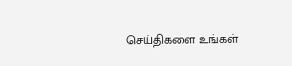செய்திகளை உங்கள்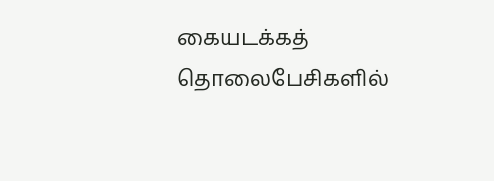கையடக்கத் தொலைபேசிகளில்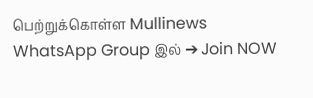பெற்றுக்கொள்ள Mullinews WhatsApp Group இல் ➔ Join NOW